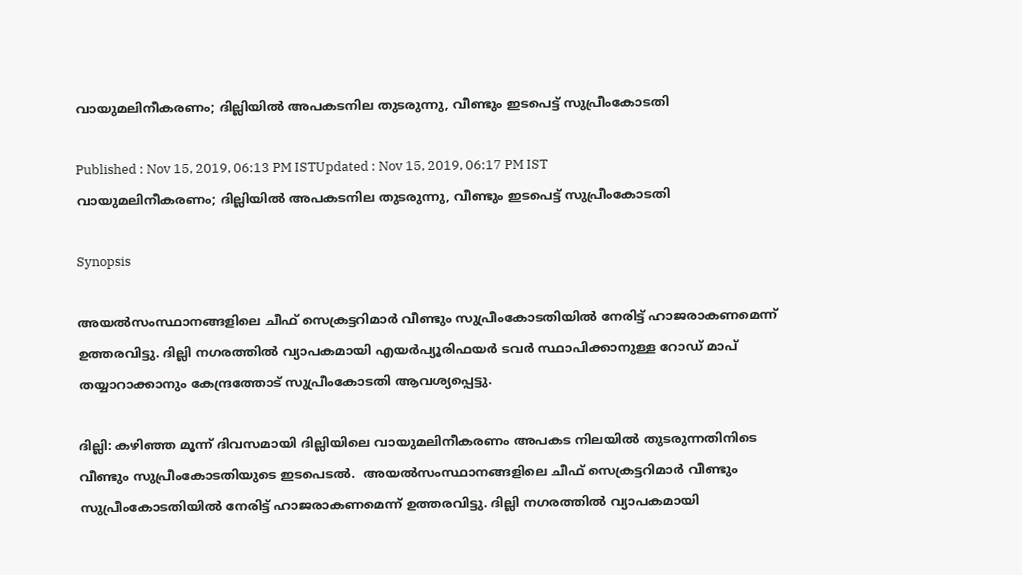വായുമലിനീകരണം; ദില്ലിയില്‍ അപകടനില തുടരുന്നു, വീണ്ടും ഇടപെട്ട് സുപ്രീംകോടതി

Published : Nov 15, 2019, 06:13 PM ISTUpdated : Nov 15, 2019, 06:17 PM IST
വായുമലിനീകരണം; ദില്ലിയില്‍ അപകടനില തുടരുന്നു, വീണ്ടും ഇടപെട്ട് സുപ്രീംകോടതി

Synopsis

അയല്‍സംസ്ഥാനങ്ങളിലെ ചീഫ് സെക്രട്ടറിമാര്‍ വീണ്ടും സുപ്രീംകോടതിയില്‍ നേരിട്ട് ഹാജരാകണമെന്ന് ഉത്തരവിട്ടു. ദില്ലി നഗരത്തില്‍ വ്യാപകമായി എയര്‍പ്യൂരിഫയര്‍ ടവര്‍ സ്ഥാപിക്കാനുള്ള റോഡ് മാപ് തയ്യാറാക്കാനും കേന്ദ്രത്തോട് സുപ്രീംകോടതി ആവശ്യപ്പെട്ടു.

ദില്ലി: കഴിഞ്ഞ മൂന്ന് ദിവസമായി ദില്ലിയിലെ വായുമലിനീകരണം അപകട നിലയില്‍ തുടരുന്നതിനിടെ വീണ്ടും സുപ്രീംകോടതിയുടെ ഇടപെടല്‍.  അയല്‍സംസ്ഥാനങ്ങളിലെ ചീഫ് സെക്രട്ടറിമാര്‍ വീണ്ടും സുപ്രീംകോടതിയില്‍ നേരിട്ട് ഹാജരാകണമെന്ന് ഉത്തരവിട്ടു. ദില്ലി നഗരത്തില്‍ വ്യാപകമായി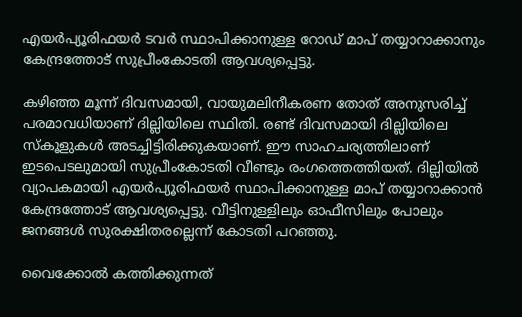എയര്‍പ്യൂരിഫയര്‍ ടവര്‍ സ്ഥാപിക്കാനുള്ള റോഡ് മാപ് തയ്യാറാക്കാനും കേന്ദ്രത്തോട് സുപ്രീംകോടതി ആവശ്യപ്പെട്ടു.

കഴിഞ്ഞ മൂന്ന് ദിവസമായി, വായുമലിനീകരണ തോത് അനുസരിച്ച് പരമാവധിയാണ് ദില്ലിയിലെ സ്ഥിതി. രണ്ട് ദിവസമായി ദില്ലിയിലെ സ്കൂളുകള്‍ അടച്ചിട്ടിരിക്കുകയാണ്. ഈ സാഹചര്യത്തിലാണ് ഇടപെടലുമായി സുപ്രീംകോടതി വീണ്ടും രംഗത്തെത്തിയത്. ദില്ലിയില്‍ വ്യാപകമായി എയര്‍പ്യൂരിഫയര്‍ സ്ഥാപിക്കാനുള്ള മാപ് തയ്യാറാക്കാന്‍ കേന്ദ്രത്തോട് ആവശ്യപ്പെട്ടു. വീട്ടിനുള്ളിലും ഓഫീസിലും പോലും ജനങ്ങള്‍ സുരക്ഷിതരല്ലെന്ന് കോടതി പറഞ്ഞു.

വൈക്കോല്‍ കത്തിക്കുന്നത്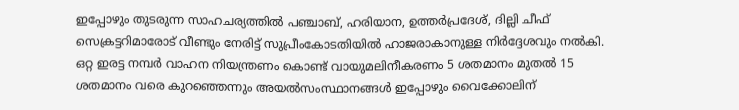ഇപ്പോഴും തുടരുന്ന സാഹചര്യത്തില്‍ പഞ്ചാബ്, ഹരിയാന, ഉത്തര്‍പ്രദേശ്, ദില്ലി ചീഫ് സെക്രട്ടറിമാരോട് വീണ്ടും നേരിട്ട് സുപ്രീംകോടതിയില്‍ ഹാജരാകാനുള്ള നിര്‍ദ്ദേശവും നല്‍കി. ഒറ്റ ഇരട്ട നമ്പര്‍ വാഹന നിയന്ത്രണം കൊണ്ട് വായുമലിനീകരണം 5 ശതമാനം മുതല്‍ 15 ശതമാനം വരെ കുറ‍ഞ്ഞെന്നും അയല്‍സംസ്ഥാനങ്ങള്‍ ഇപ്പോഴും വൈക്കോലിന്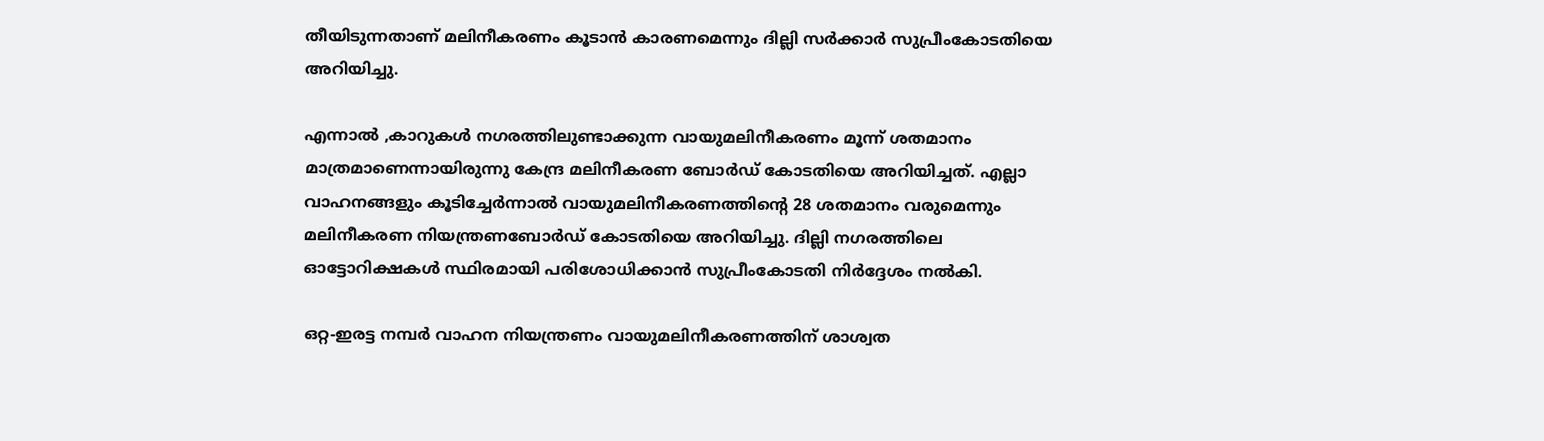തീയിടുന്നതാണ് മലിനീകരണം കൂടാന്‍ കാരണമെന്നും ദില്ലി സര്‍ക്കാര്‍ സുപ്രീംകോടതിയെ അറിയിച്ചു.

എന്നാല്‍ ,കാറുകള്‍ നഗരത്തിലുണ്ടാക്കുന്ന വായുമലിനീകരണം മൂന്ന് ശതമാനം മാത്രമാണെന്നായിരുന്നു കേന്ദ്ര മലിനീകരണ ബോര്‍ഡ് കോടതിയെ അറിയിച്ചത്. എല്ലാ വാഹനങ്ങളും കൂടിച്ചേര്‍ന്നാല്‍ വായുമലിനീകരണത്തിന്‍റെ 28 ശതമാനം വരുമെന്നും മലിനീകരണ നിയന്ത്രണബോര്‍ഡ് കോടതിയെ അറിയിച്ചു. ദില്ലി നഗരത്തിലെ ഓട്ടോറിക്ഷകള്‍ സ്ഥിരമായി പരിശോധിക്കാന്‍ സുപ്രീംകോടതി നിര്‍ദ്ദേശം നല്‍കി.

ഒറ്റ-ഇരട്ട നമ്പര്‍ വാഹന നിയന്ത്രണം വായുമലിനീകരണത്തിന് ശാശ്വത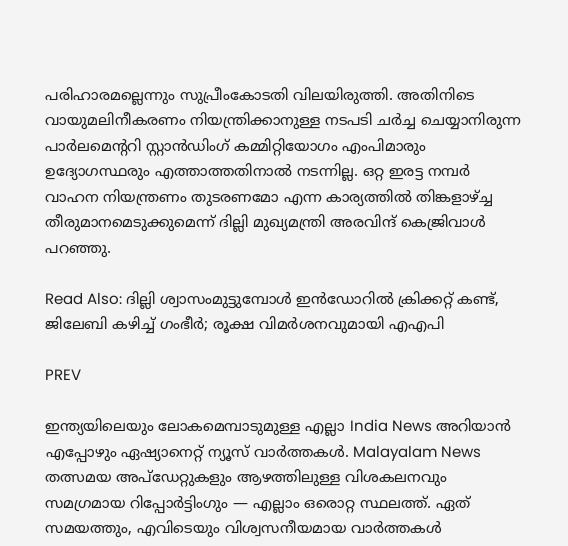പരിഹാരമല്ലെന്നും സുപ്രീംകോടതി വിലയിരുത്തി. അതിനിടെ വായുമലിനീകരണം നിയന്ത്രിക്കാനുള്ള നടപടി ചര്‍ച്ച ചെയ്യാനിരുന്ന പാര്‍ലമെന്‍ററി സ്റ്റാ‍ന്‍ഡിംഗ് കമ്മിറ്റിയോഗം എംപിമാരും ഉദ്യോഗസ്ഥരും എത്താത്തതിനാല്‍ നടന്നില്ല. ഒറ്റ ഇരട്ട നമ്പര്‍ വാഹന നിയന്ത്രണം തുടരണമോ എന്ന കാര്യത്തില്‍ തിങ്കളാഴ്ച്ച തീരുമാനമെടുക്കുമെന്ന് ദില്ലി മുഖ്യമന്ത്രി അരവിന്ദ് കെജ്രിവാള്‍ പറഞ്ഞു.

Read Also: ദില്ലി ശ്വാസംമുട്ടുമ്പോള്‍ ഇന്‍ഡോറില്‍ ക്രിക്കറ്റ് കണ്ട്, ജിലേബി കഴിച്ച് ഗംഭീര്‍; രൂക്ഷ വിമര്‍ശനവുമായി എഎപി

PREV

ഇന്ത്യയിലെയും ലോകമെമ്പാടുമുള്ള എല്ലാ India News അറിയാൻ എപ്പോഴും ഏഷ്യാനെറ്റ് ന്യൂസ് വാർത്തകൾ. Malayalam News   തത്സമയ അപ്‌ഡേറ്റുകളും ആഴത്തിലുള്ള വിശകലനവും സമഗ്രമായ റിപ്പോർട്ടിംഗും — എല്ലാം ഒരൊറ്റ സ്ഥലത്ത്. ഏത് സമയത്തും, എവിടെയും വിശ്വസനീയമായ വാർത്തകൾ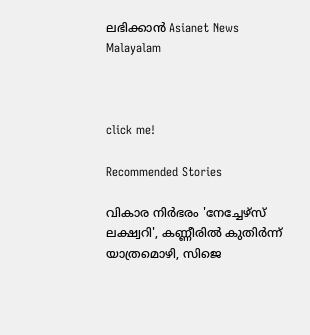ലഭിക്കാൻ Asianet News Malayalam



click me!

Recommended Stories

വികാര നിർഭരം 'നേച്ചേഴ്സ് ലക്ഷ്വറി', കണ്ണീരിൽ കുതിർന്ന് യാത്രമൊഴി, സിജെ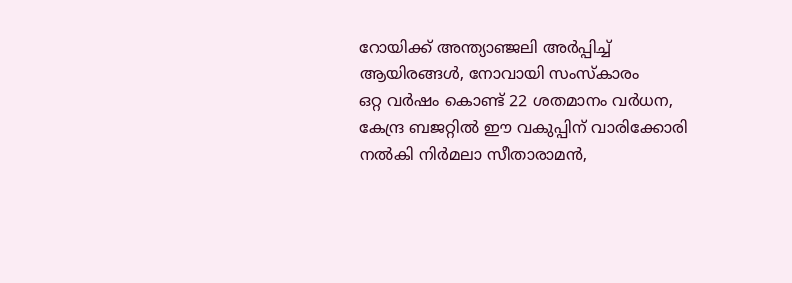റോയിക്ക് അന്ത്യാഞ്ജലി അർപ്പിച്ച് ആയിരങ്ങൾ, നോവായി സംസ്കാരം
ഒറ്റ വർഷം കൊണ്ട് 22 ശതമാനം വർധന, കേന്ദ്ര ബജറ്റിൽ ഈ വകുപ്പിന് വാരിക്കോരി നൽകി നിർമലാ സീതാരാമൻ,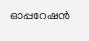ഓപ്പറേഷൻ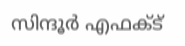സിന്ദൂർ എഫക്ട്